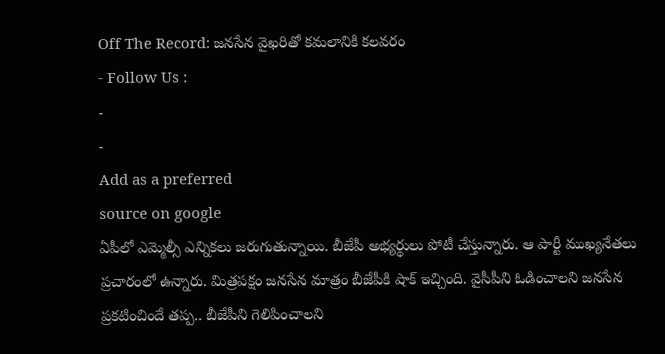Off The Record: జనసేన వైఖరితో కమలానికి కలవరం
- Follow Us :
-
-
Add as a preferred
source on google
ఏపీలో ఎమ్మెల్సీ ఎన్నికలు జరుగుతున్నాయి. బీజేపీ అభ్యర్థులు పోటీ చేస్తున్నారు. ఆ పార్టీ ముఖ్యనేతలు ప్రచారంలో ఉన్నారు. మిత్రపక్షం జనసేన మాత్రం బీజేపీకి షాక్ ఇచ్చింది. వైసీపీని ఓడించాలని జనసేన ప్రకటించిందే తప్ప.. బీజేపీని గెలిపించాలని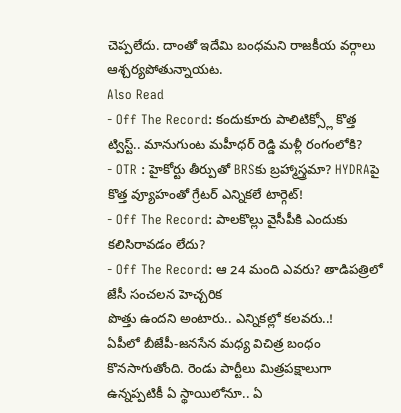చెప్పలేదు. దాంతో ఇదేమి బంధమని రాజకీయ వర్గాలు ఆశ్చర్యపోతున్నాయట.
Also Read
- Off The Record: కందుకూరు పాలిటిక్స్లో కొత్త ట్విస్ట్.. మానుగుంట మహీధర్ రెడ్డి మళ్లీ రంగంలోకి?
- OTR : హైకోర్టు తీర్పుతో BRSకు బ్రహ్మాస్త్రమా? HYDRAపై కొత్త వ్యూహంతో గ్రేటర్ ఎన్నికలే టార్గెట్!
- Off The Record: పాలకొల్లు వైసీపీకి ఎందుకు కలిసిరావడం లేదు?
- Off The Record: ఆ 24 మంది ఎవరు? తాడిపత్రిలో జేసీ సంచలన హెచ్చరిక
పొత్తు ఉందని అంటారు.. ఎన్నికల్లో కలవరు..!
ఏపీలో బీజేపీ-జనసేన మధ్య విచిత్ర బంధం కొనసాగుతోంది. రెండు పార్టీలు మిత్రపక్షాలుగా ఉన్నప్పటికీ ఏ స్థాయిలోనూ.. ఏ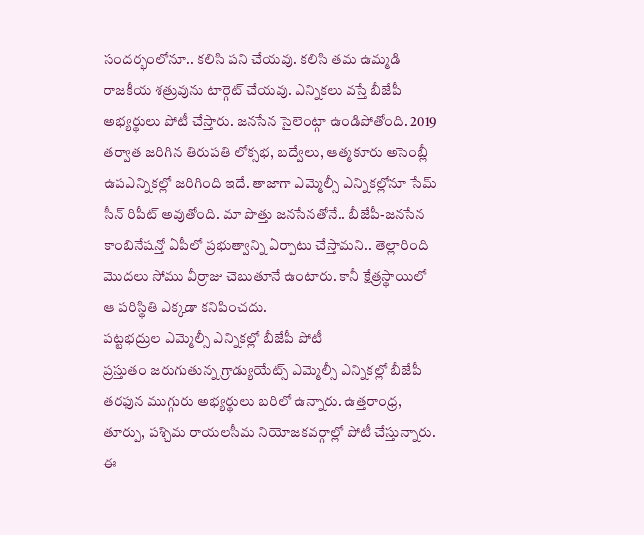సందర్భంలోనూ.. కలిసి పని చేయవు. కలిసి తమ ఉమ్మడి రాజకీయ శత్రువును టార్గెట్ చేయవు. ఎన్నికలు వస్తే బీజేపీ అభ్యర్థులు పోటీ చేస్తారు. జనసేన సైలెంట్గా ఉండిపోతోంది. 2019 తర్వాత జరిగిన తిరుపతి లోక్సభ, బద్వేలు, ఆత్మకూరు అసెంబ్లీ ఉపఎన్నికల్లో జరిగింది ఇదే. తాజాగా ఎమ్మెల్సీ ఎన్నికల్లోనూ సేమ్ సీన్ రిపీట్ అవుతోంది. మా పొత్తు జనసేనతోనే.. బీజేపీ-జనసేన కాంబినేషన్తో ఏపీలో ప్రభుత్వాన్ని ఏర్పాటు చేస్తామని.. తెల్లారింది మొదలు సోము వీర్రాజు చెబుతూనే ఉంటారు. కానీ క్షేత్రస్థాయిలో ఆ పరిస్థితి ఎక్కడా కనిపించదు.
పట్టభద్రుల ఎమ్మెల్సీ ఎన్నికల్లో బీజేపీ పోటీ
ప్రస్తుతం జరుగుతున్న గ్రాడ్యుయేట్స్ ఎమ్మెల్సీ ఎన్నికల్లో బీజేపీ తరఫున ముగ్గురు అభ్యర్థులు బరిలో ఉన్నారు. ఉత్తరాంధ్ర, తూర్పు, పశ్చిమ రాయలసీమ నియోజకవర్గాల్లో పోటీ చేస్తున్నారు. ఈ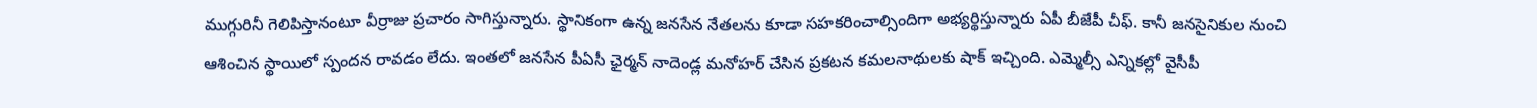ముగ్గురినీ గెలిపిస్తానంటూ వీర్రాజు ప్రచారం సాగిస్తున్నారు. స్థానికంగా ఉన్న జనసేన నేతలను కూడా సహకరించాల్సిందిగా అభ్యర్థిస్తున్నారు ఏపీ బీజేపీ చీఫ్. కానీ జనసైనికుల నుంచి ఆశించిన స్థాయిలో స్పందన రావడం లేదు. ఇంతలో జనసేన పీఏసీ ఛైర్మన్ నాదెండ్ల మనోహర్ చేసిన ప్రకటన కమలనాథులకు షాక్ ఇచ్చింది. ఎమ్మెల్సీ ఎన్నికల్లో వైసీపీ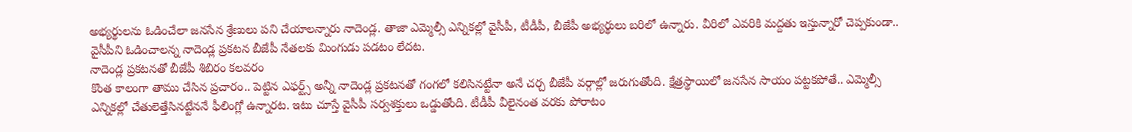అభ్యర్థులను ఓడించేలా జనసేన శ్రేణులు పని చేయాలన్నారు నాదెండ్ల. తాజా ఎమ్మెల్సీ ఎన్నికల్లో వైసీపీ, టీడీపీ, బీజేపీ అభ్యర్థులు బరిలో ఉన్నారు. వీరిలో ఎవరికి మద్దతు ఇస్తున్నారో చెప్పకుండా.. వైసీపీని ఓడించాలన్న నాదెండ్ల ప్రకటన బీజేపీ నేతలకు మింగుడు పడటం లేదట.
నాదెండ్ల ప్రకటనతో బీజేపీ శిబిరం కలవరం
కొంత కాలంగా తాము చేసిన ప్రచారం.. పెట్టిన ఎఫర్ట్స్ అన్నీ నాదెండ్ల ప్రకటనతో గంగలో కలిసినట్టేనా అనే చర్చ బీజేపీ వర్గాల్లో జరుగుతోంది. క్షేత్రస్థాయిలో జనసేన సాయం పట్టకపోతే.. ఎమ్మెల్సీ ఎన్నికల్లో చేతులెత్తేసినట్టేననే ఫీలింగ్లో ఉన్నారట. ఇటు చూస్తే వైసీపీ సర్వశక్తులు ఒడ్డుతోంది. టీడీపీ వీలైనంత వరకు పోరాటం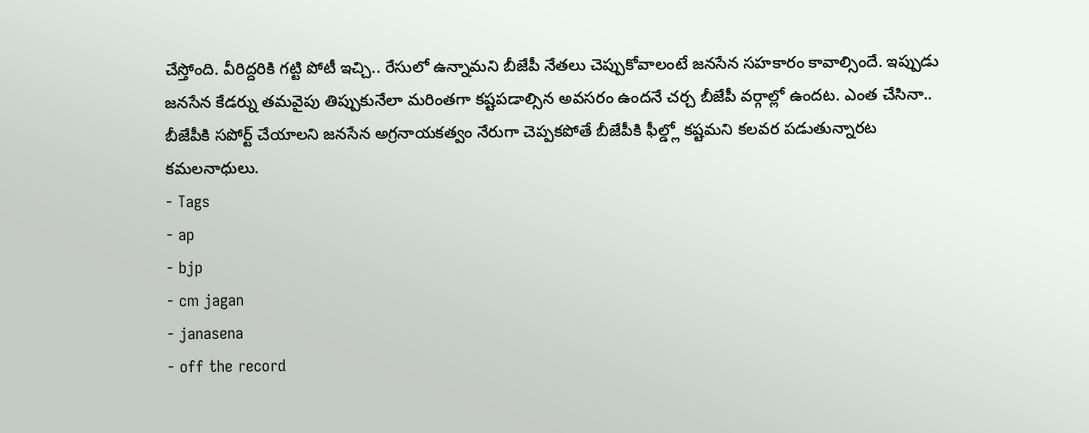చేస్తోంది. వీరిద్దరికి గట్టి పోటీ ఇచ్చి.. రేసులో ఉన్నామని బీజేపీ నేతలు చెప్పుకోవాలంటే జనసేన సహకారం కావాల్సిందే. ఇప్పుడు జనసేన కేడర్ను తమవైపు తిప్పుకునేలా మరింతగా కష్టపడాల్సిన అవసరం ఉందనే చర్చ బీజేపీ వర్గాల్లో ఉందట. ఎంత చేసినా.. బీజేపీకి సపోర్ట్ చేయాలని జనసేన అగ్రనాయకత్వం నేరుగా చెప్పకపోతే బీజేపీకి ఫీల్డ్లో కష్టమని కలవర పడుతున్నారట కమలనాధులు.
- Tags
- ap
- bjp
- cm jagan
- janasena
- off the record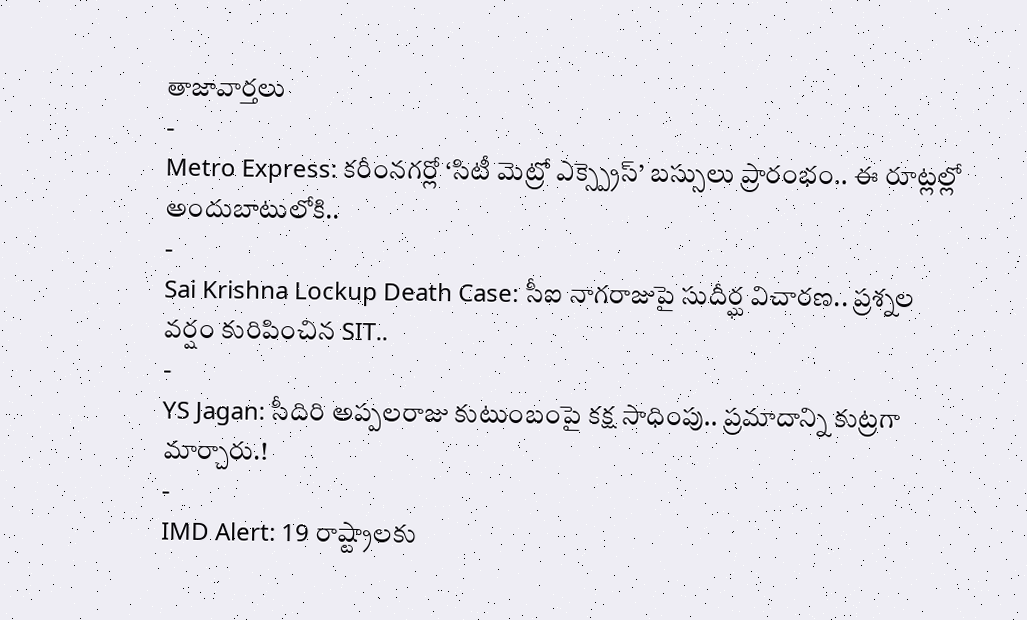తాజావార్తలు
-
Metro Express: కరీంనగర్లో ‘సిటీ మెట్రో ఎక్స్ప్రెస్’ బస్సులు ప్రారంభం.. ఈ రూట్లల్లో అందుబాటులోకి..
-
Sai Krishna Lockup Death Case: సీఐ నాగరాజుపై సుదీర్ఘ విచారణ.. ప్రశ్నల వర్షం కురిపించిన SIT..
-
YS Jagan: సీదిరి అప్పలరాజు కుటుంబంపై కక్ష సాధింపు.. ప్రమాదాన్ని కుట్రగా మార్చారు.!
-
IMD Alert: 19 రాష్ట్రాలకు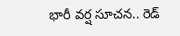భారీ వర్ష సూచన.. రెడ్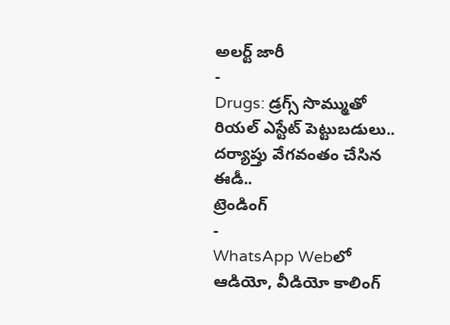అలర్ట్ జారీ
-
Drugs: డ్రగ్స్ సొమ్ముతో రియల్ ఎస్టేట్ పెట్టుబడులు.. దర్యాప్తు వేగవంతం చేసిన ఈడీ..
ట్రెండింగ్
-
WhatsApp Webలో ఆడియో, వీడియో కాలింగ్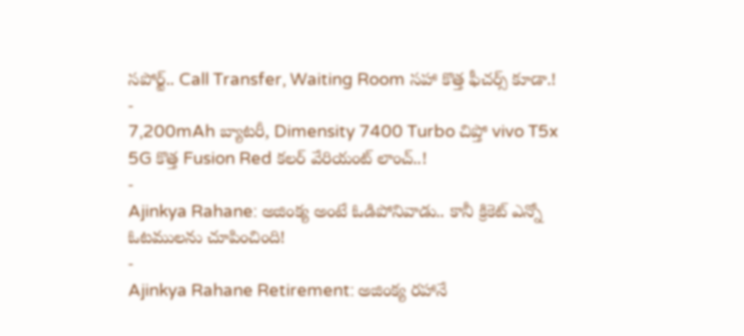సపోర్ట్.. Call Transfer, Waiting Room సహా కొత్త ఫీచర్స్ కూడా.!
-
7,200mAh బ్యాటరీ, Dimensity 7400 Turbo చిప్తో vivo T5x 5G కొత్త Fusion Red కలర్ వేరియంట్ లాంచ్..!
-
Ajinkya Rahane: అజింక్య అంటే ఓడిపోనివాడు.. కానీ క్రికెట్ ఎన్నో ఓటములను చూపించింది!
-
Ajinkya Rahane Retirement: అజింక్య రహానే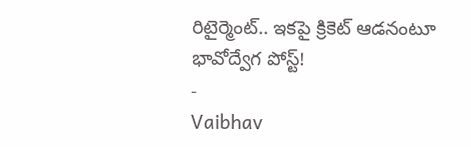రిటైర్మెంట్.. ఇకపై క్రికెట్ ఆడనంటూ భావోద్వేగ పోస్ట్!
-
Vaibhav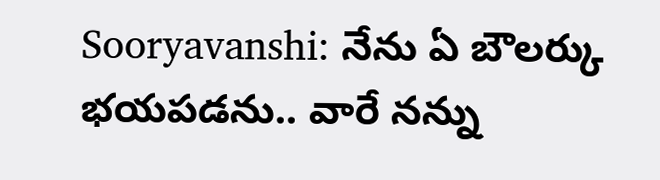Sooryavanshi: నేను ఏ బౌలర్కు భయపడను.. వారే నన్ను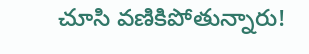చూసి వణికిపోతున్నారు!